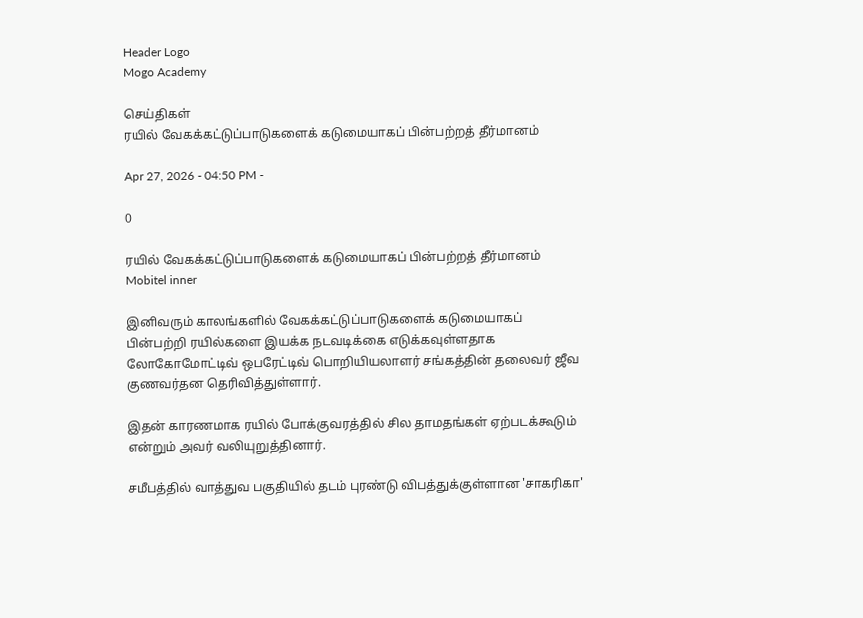Header Logo
Mogo Academy

செய்திகள்
ரயில் வேகக்கட்டுப்பாடுகளைக் கடுமையாகப் பின்பற்றத் தீர்மானம்

Apr 27, 2026 - 04:50 PM -

0

ரயில் வேகக்கட்டுப்பாடுகளைக் கடுமையாகப் பின்பற்றத் தீர்மானம்
Mobitel inner

இனிவரும் காலங்களில் வேகக்கட்டுப்பாடுகளைக் கடுமையாகப் பின்பற்றி ரயில்களை இயக்க நடவடிக்கை எடுக்கவுள்ளதாக லோகோமோட்டிவ் ஒபரேட்டிவ் பொறியியலாளர் சங்கத்தின் தலைவர் ஜீவ குணவர்தன தெரிவித்துள்ளார்.

இதன் காரணமாக ரயில் போக்குவரத்தில் சில தாமதங்கள் ஏற்படக்கூடும் என்றும் அவர் வலியுறுத்தினார்.

சமீபத்தில் வாத்துவ பகுதியில் தடம் புரண்டு விபத்துக்குள்ளான 'சாகரிகா'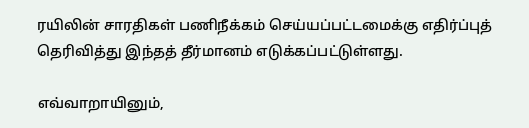ரயிலின் சாரதிகள் பணிநீக்கம் செய்யப்பட்டமைக்கு எதிர்ப்புத் தெரிவித்து இந்தத் தீர்மானம் எடுக்கப்பட்டுள்ளது.

எவ்வாறாயினும்,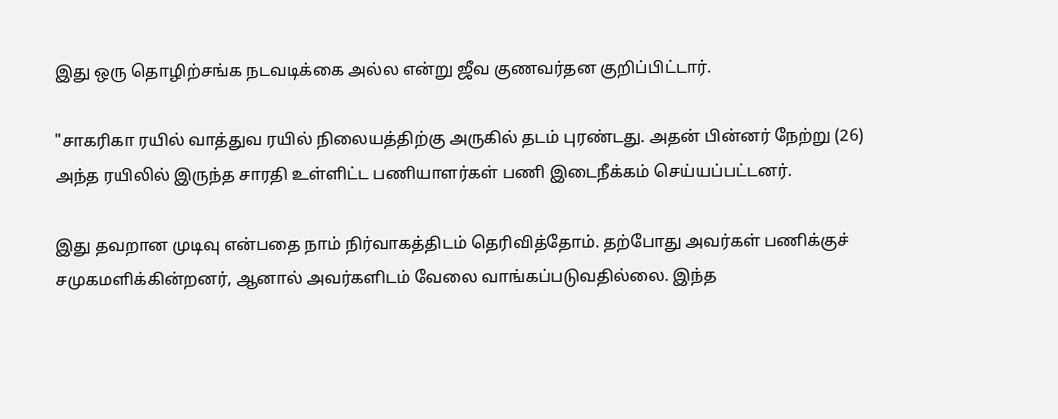இது ஒரு தொழிற்சங்க நடவடிக்கை அல்ல என்று ஜீவ குணவர்தன குறிப்பிட்டார்.

"சாகரிகா ரயில் வாத்துவ ரயில் நிலையத்திற்கு அருகில் தடம் புரண்டது. அதன் பின்னர் நேற்று (26) அந்த ரயிலில் இருந்த சாரதி உள்ளிட்ட பணியாளர்கள் பணி இடைநீக்கம் செய்யப்பட்டனர்.

இது தவறான முடிவு என்பதை நாம் நிர்வாகத்திடம் தெரிவித்தோம். தற்போது அவர்கள் பணிக்குச் சமுகமளிக்கின்றனர், ஆனால் அவர்களிடம் வேலை வாங்கப்படுவதில்லை. இந்த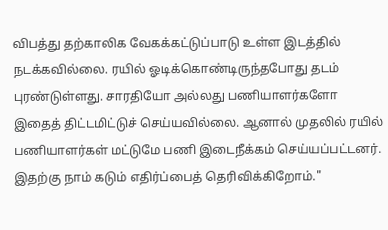விபத்து தற்காலிக வேகக்கட்டுப்பாடு உள்ள இடத்தில் நடக்கவில்லை. ரயில் ஓடிக்கொண்டிருந்தபோது தடம் புரண்டுள்ளது. சாரதியோ அல்லது பணியாளர்களோ இதைத் திட்டமிட்டுச் செய்யவில்லை. ஆனால் முதலில் ரயில் பணியாளர்கள் மட்டுமே பணி இடைநீக்கம் செய்யப்பட்டனர். இதற்கு நாம் கடும் எதிர்ப்பைத் தெரிவிக்கிறோம்."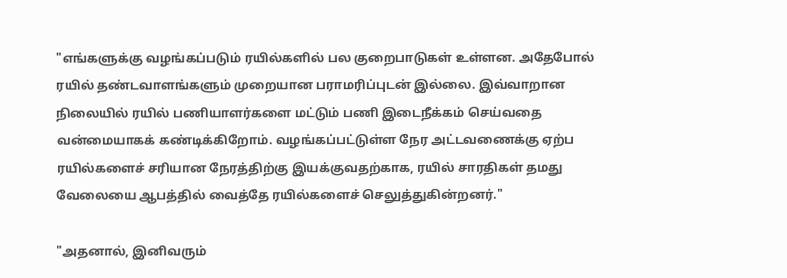"எங்களுக்கு வழங்கப்படும் ரயில்களில் பல குறைபாடுகள் உள்ளன. அதேபோல் ரயில் தண்டவாளங்களும் முறையான பராமரிப்புடன் இல்லை. இவ்வாறான நிலையில் ரயில் பணியாளர்களை மட்டும் பணி இடைநீக்கம் செய்வதை வன்மையாகக் கண்டிக்கிறோம். வழங்கப்பட்டுள்ள நேர அட்டவணைக்கு ஏற்ப ரயில்களைச் சரியான நேரத்திற்கு இயக்குவதற்காக, ரயில் சாரதிகள் தமது வேலையை ஆபத்தில் வைத்தே ரயில்களைச் செலுத்துகின்றனர்."

"அதனால், இனிவரும்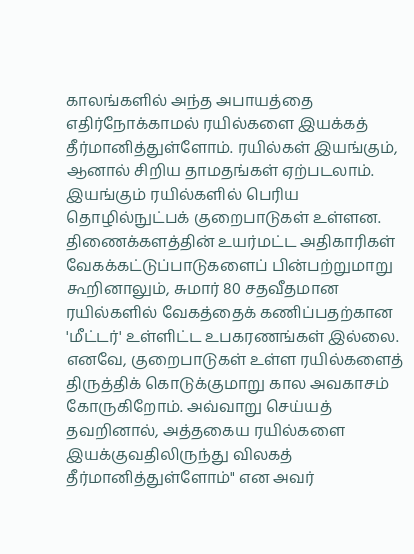காலங்களில் அந்த அபாயத்தை எதிர்நோக்காமல் ரயில்களை இயக்கத் தீர்மானித்துள்ளோம். ரயில்கள் இயங்கும், ஆனால் சிறிய தாமதங்கள் ஏற்படலாம். இயங்கும் ரயில்களில் பெரிய தொழில்நுட்பக் குறைபாடுகள் உள்ளன. திணைக்களத்தின் உயர்மட்ட அதிகாரிகள் வேகக்கட்டுப்பாடுகளைப் பின்பற்றுமாறு கூறினாலும், சுமார் 80 சதவீதமான ரயில்களில் வேகத்தைக் கணிப்பதற்கான 'மீட்டர்' உள்ளிட்ட உபகரணங்கள் இல்லை. எனவே, குறைபாடுகள் உள்ள ரயில்களைத் திருத்திக் கொடுக்குமாறு கால அவகாசம் கோருகிறோம். அவ்வாறு செய்யத் தவறினால், அத்தகைய ரயில்களை இயக்குவதிலிருந்து விலகத் தீர்மானித்துள்ளோம்" என அவர்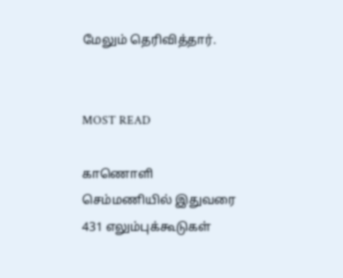மேலும் தெரிவித்தார்.


MOST READ

காணொளி
செம்மணியில் இதுவரை 431 எலும்புக்கூடுகள்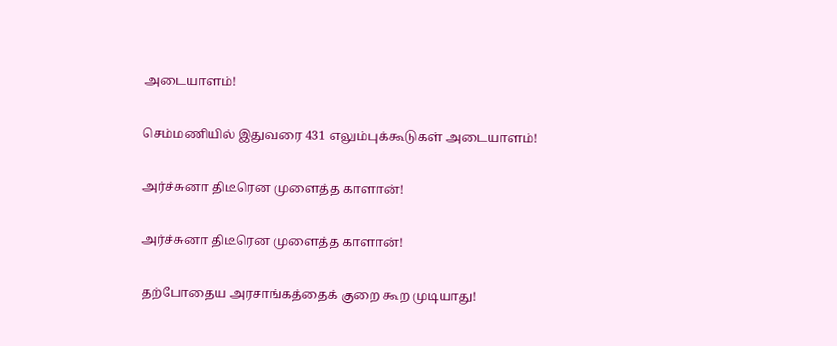அடையாளம்!

செம்மணியில் இதுவரை 431 எலும்புக்கூடுகள் அடையாளம்!

அர்ச்சுனா திடீரென முளைத்த காளான்!

அர்ச்சுனா திடீரென முளைத்த காளான்!

தற்போதைய அரசாங்கத்தைக் குறை கூற முடியாது!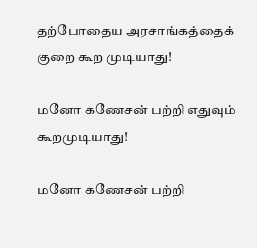தற்போதைய அரசாங்கத்தைக் குறை கூற முடியாது!

மனோ கணேசன் பற்றி எதுவும் கூறமுடியாது!

மனோ கணேசன் பற்றி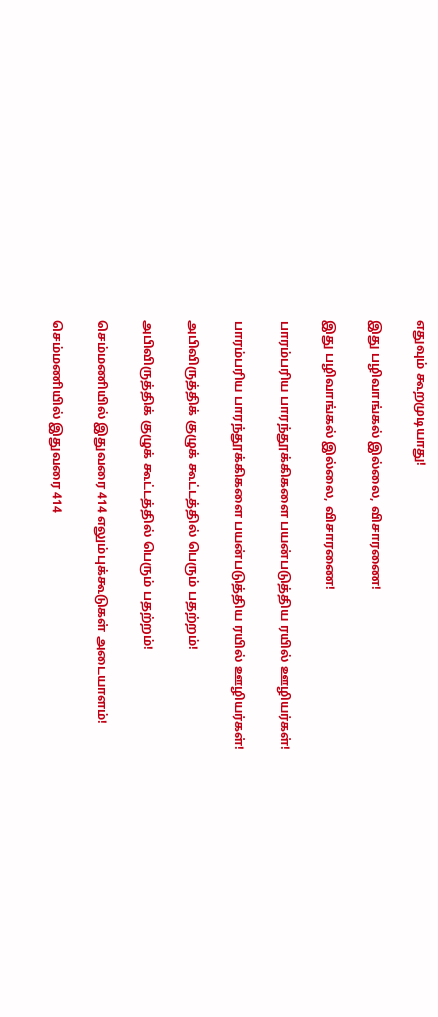எதுவும் கூறமுடியாது!

இது பழிவாங்கல் இல்லை, விசாரணை!

இது பழிவாங்கல் இல்லை, விசாரணை!

பாரம்பரிய பாரந்தூக்கிகளை பயன்படுத்திய ரயில் ஊழியர்கள்!

பாரம்பரிய பாரந்தூக்கிகளை பயன்படுத்திய ரயில் ஊழியர்கள்!

அபிவிருத்திக் குழுக் கூட்டத்தில் பெரும் பதற்றம்!

அபிவிருத்திக் குழுக் கூட்டத்தில் பெரும் பதற்றம்!

செம்மணியில் இதுவரை 414 எலும்புக்கூடுகள் அடையாளம்!

செம்மணியில் இதுவரை 414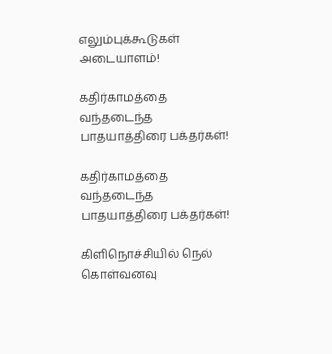எலும்புக்கூடுகள் அடையாளம்!

கதிர்காமத்தை வந்தடைந்த பாதயாத்திரை பக்தர்கள்!

கதிர்காமத்தை வந்தடைந்த பாதயாத்திரை பக்தர்கள்!

கிளிநொச்சியில் நெல் கொள்வனவு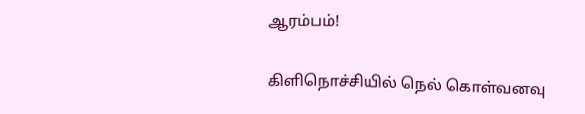ஆரம்பம்!

கிளிநொச்சியில் நெல் கொள்வனவு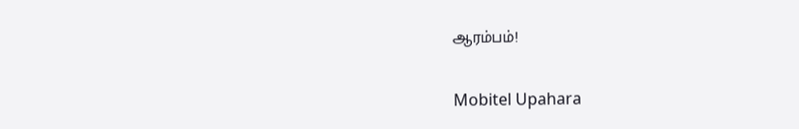ஆரம்பம்!

Mobitel Upahara